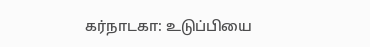கர்நாடகா: உடுப்பியை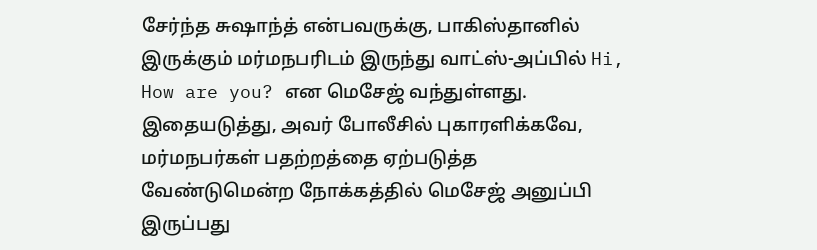சேர்ந்த சுஷாந்த் என்பவருக்கு, பாகிஸ்தானில் இருக்கும் மர்மநபரிடம் இருந்து வாட்ஸ்-அப்பில் Hi, How are you? என மெசேஜ் வந்துள்ளது. இதையடுத்து, அவர் போலீசில் புகாரளிக்கவே, மர்மநபர்கள் பதற்றத்தை ஏற்படுத்த வேண்டுமென்ற நோக்கத்தில் மெசேஜ் அனுப்பி இருப்பது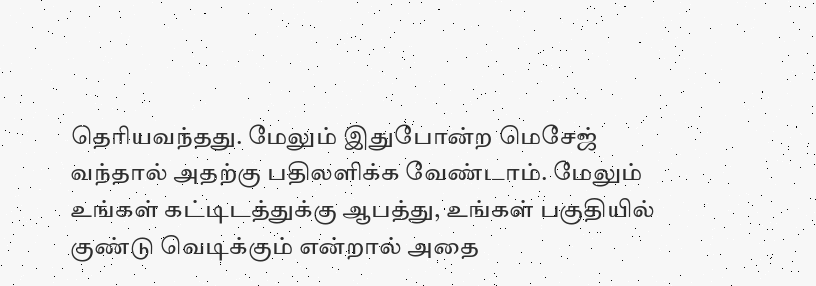தெரியவந்தது. மேலும் இதுபோன்ற மெசேஜ் வந்தால் அதற்கு பதிலளிக்க வேண்டாம். மேலும் உங்கள் கட்டிடத்துக்கு ஆபத்து, உங்கள் பகுதியில் குண்டு வெடிக்கும் என்றால் அதை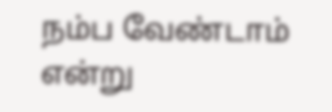நம்ப வேண்டாம் என்று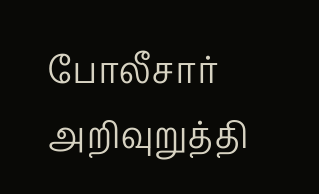போலீசார் அறிவுறுத்தி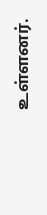உள்ளனர்.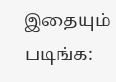இதையும் படிங்க: